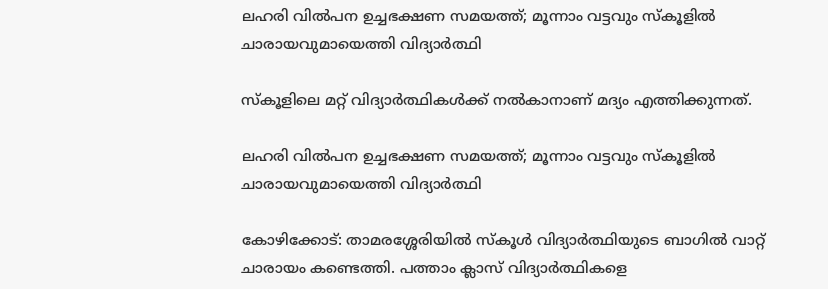ലഹരി വിൽപന ഉച്ചഭക്ഷണ സമയത്ത്; മൂന്നാം വട്ടവും സ്കൂളിൽ ചാരായവുമായെത്തി വിദ്യാർത്ഥി

സ്‌കൂളിലെ മറ്റ് വിദ്യാര്‍ത്ഥികള്‍ക്ക് നല്‍കാനാണ് മദ്യം എത്തിക്കുന്നത്.

ലഹരി വിൽപന ഉച്ചഭക്ഷണ സമയത്ത്; മൂന്നാം വട്ടവും സ്കൂളിൽ ചാരായവുമായെത്തി വിദ്യാർത്ഥി

കോഴിക്കോട്: താമരശ്ശേരിയില്‍ സ്‌കൂള്‍ വിദ്യാര്‍ത്ഥിയുടെ ബാഗില്‍ വാറ്റ് ചാരായം കണ്ടെത്തി. പത്താം ക്ലാസ് വിദ്യാര്‍ത്ഥികളെ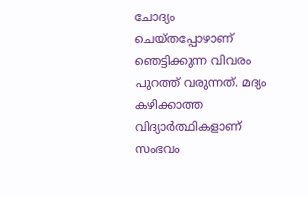ചോദ്യം ചെയ്തപ്പോഴാണ് ഞെട്ടിക്കുന്ന വിവരം പുറത്ത് വരുന്നത്. മദ്യം കഴിക്കാത്ത വിദ്യാര്‍ത്ഥികളാണ് സംഭവം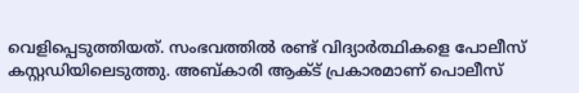വെളിപ്പെടുത്തിയത്. സംഭവത്തില്‍ രണ്ട് വിദ്യാര്‍ത്ഥികളെ പോലീസ് കസ്റ്റഡിയിലെടുത്തു. അബ്കാരി ആക്ട് പ്രകാരമാണ് പൊലീസ്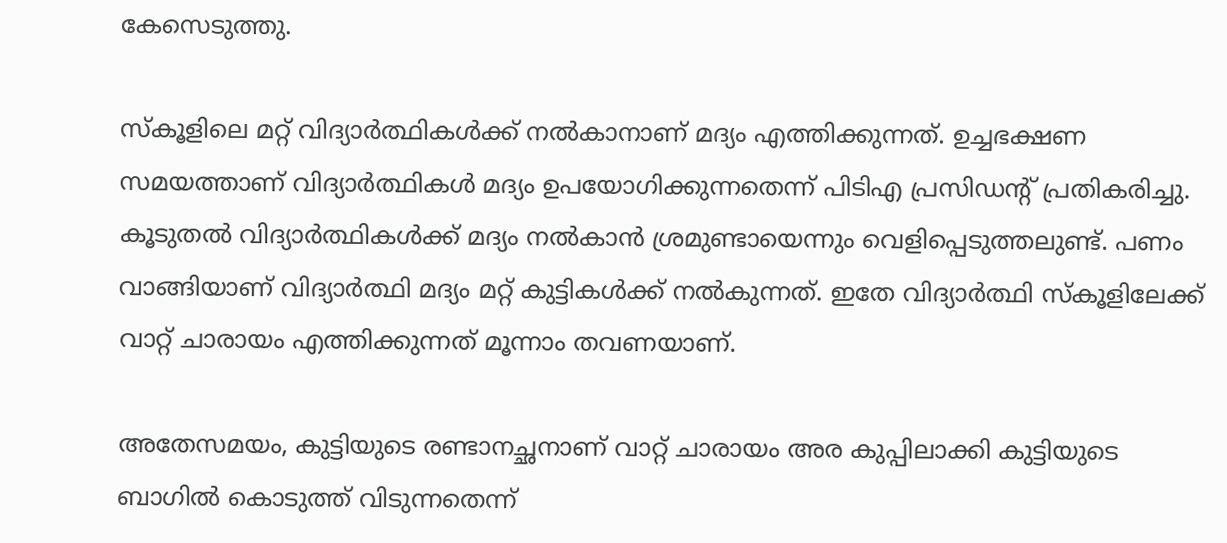കേസെടുത്തു.

സ്‌കൂളിലെ മറ്റ് വിദ്യാര്‍ത്ഥികള്‍ക്ക് നല്‍കാനാണ് മദ്യം എത്തിക്കുന്നത്. ഉച്ചഭക്ഷണ സമയത്താണ് വിദ്യാര്‍ത്ഥികള്‍ മദ്യം ഉപയോഗിക്കുന്നതെന്ന് പിടിഎ പ്രസിഡന്റ് പ്രതികരിച്ചു. കൂടുതല്‍ വിദ്യാര്‍ത്ഥികള്‍ക്ക് മദ്യം നല്‍കാന്‍ ശ്രമുണ്ടായെന്നും വെളിപ്പെടുത്തലുണ്ട്. പണം വാങ്ങിയാണ് വിദ്യാര്‍ത്ഥി മദ്യം മറ്റ് കുട്ടികള്‍ക്ക് നല്‍കുന്നത്. ഇതേ വിദ്യാര്‍ത്ഥി സ്‌കൂളിലേക്ക് വാറ്റ് ചാരായം എത്തിക്കുന്നത് മൂന്നാം തവണയാണ്.

അതേസമയം, കുട്ടിയുടെ രണ്ടാനച്ഛനാണ് വാറ്റ് ചാരായം അര കുപ്പിലാക്കി കുട്ടിയുടെ ബാഗില്‍ കൊടുത്ത് വിടുന്നതെന്ന്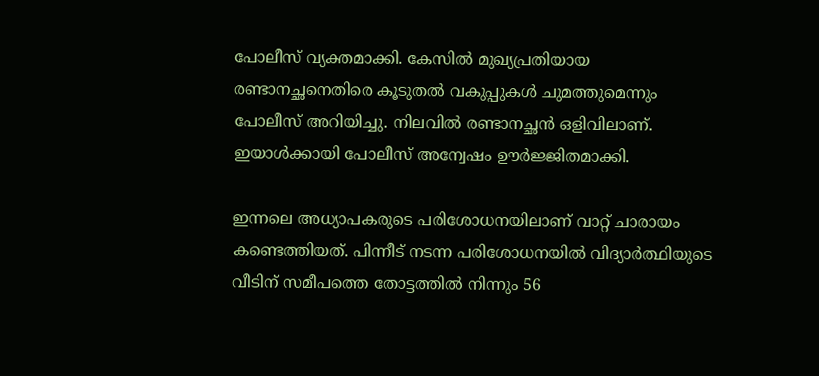പോലീസ് വ്യക്തമാക്കി. കേസില്‍ മുഖ്യപ്രതിയായ രണ്ടാനച്ഛനെതിരെ കൂടുതല്‍ വകുപ്പുകള്‍ ചുമത്തുമെന്നും പോലീസ് അറിയിച്ചു. നിലവില്‍ രണ്ടാനച്ഛന്‍ ഒളിവിലാണ്. ഇയാള്‍ക്കായി പോലീസ് അന്വേഷം ഊര്‍ജ്ജിതമാക്കി.

ഇന്നലെ അധ്യാപകരുടെ പരിശോധനയിലാണ് വാറ്റ് ചാരായം കണ്ടെത്തിയത്. പിന്നീട് നടന്ന പരിശോധനയില്‍ വിദ്യാര്‍ത്ഥിയുടെ വീടിന് സമീപത്തെ തോട്ടത്തില്‍ നിന്നും 56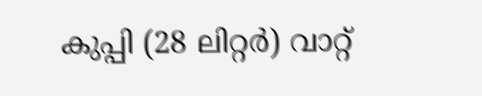കുപ്പി (28 ലിറ്റര്‍) വാറ്റ്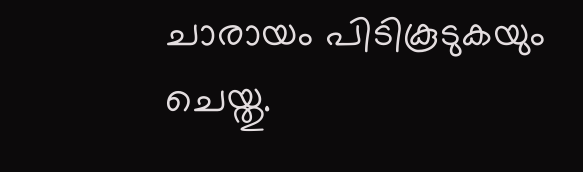ചാരായം പിടികൂടുകയും ചെയ്തു.